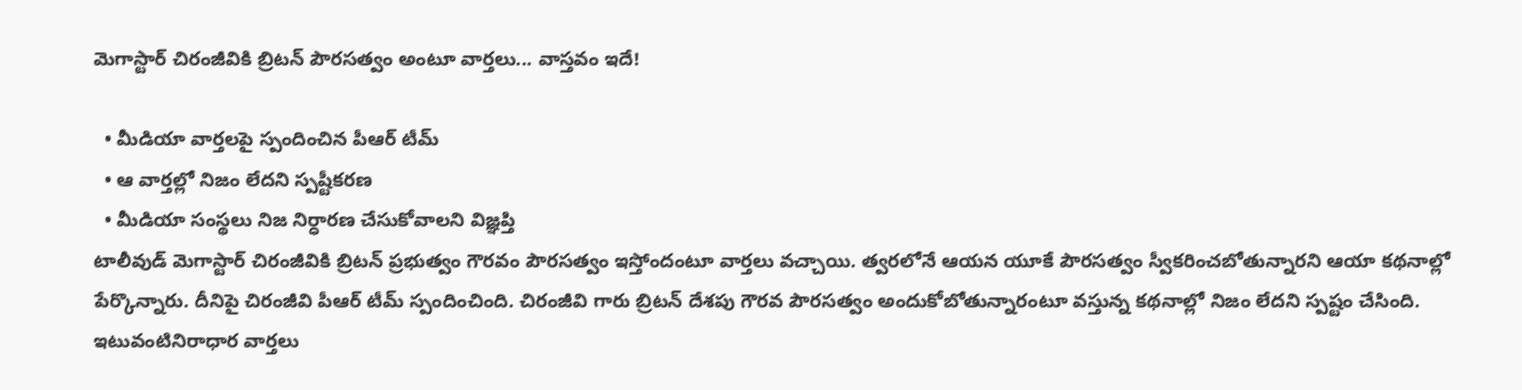మెగాస్టార్ చిరంజీవికి బ్రిటన్ పౌరసత్వం అంటూ వార్తలు... వాస్తవం ఇదే!

  • మీడియా వార్తలపై స్పందించిన పీఆర్ టీమ్
  • ఆ వార్తల్లో నిజం లేదని స్పష్టీకరణ
  • మీడియా సంస్థలు నిజ నిర్ధారణ చేసుకోవాలని విజ్ఞప్తి
టాలీవుడ్ మెగాస్టార్ చిరంజీవికి బ్రిటన్ ప్రభుత్వం గౌరవం పౌరసత్వం ఇస్తోందంటూ వార్తలు వచ్చాయి. త్వరలోనే ఆయన యూకే పౌరసత్వం స్వీకరించబోతున్నారని ఆయా కథనాల్లో పేర్కొన్నారు. దీనిపై చిరంజీవి పీఆర్ టీమ్ స్పందించింది. చిరంజీవి గారు బ్రిటన్ దేశపు గౌరవ పౌరసత్వం అందుకోబోతున్నారంటూ వస్తున్న కథనాల్లో నిజం లేదని స్పష్టం చేసింది. ఇటువంటినిరాధార వార్తలు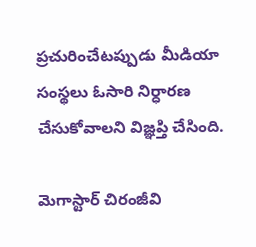ప్రచురించేటప్పుడు మీడియా సంస్థలు ఓసారి నిర్ధారణ చేసుకోవాలని విజ్ఞప్తి చేసింది.

మెగాస్టార్ చిరంజీవి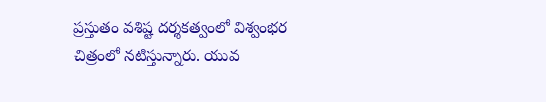ప్రస్తుతం వశిష్ట దర్శకత్వంలో విశ్వంభర చిత్రంలో నటిస్తున్నారు. యువ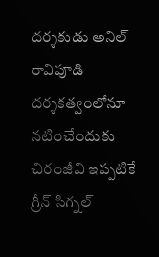దర్శకుడు అనిల్ రావిపూడి దర్శకత్వంలోనూ నటించేందుకు చిరంజీవి ఇప్పటికే గ్రీన్ సిగ్నల్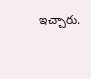ఇచ్చారు.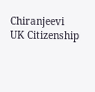Chiranjeevi
UK Citizenship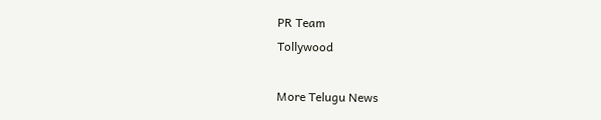PR Team
Tollywood

More Telugu News